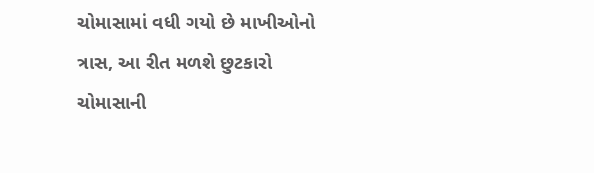ચોમાસામાં વધી ગયો છે માખીઓનો ત્રાસ, આ રીત મળશે છુટકારો
ચોમાસાની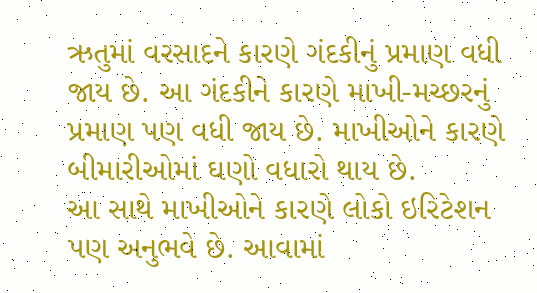ઋતુમાં વરસાદને કારણે ગંદકીનું પ્રમાણ વધી જાય છે. આ ગંદકીને કારણે માખી-મચ્છરનું પ્રમાણ પણ વધી જાય છે. માખીઓને કારણે બીમારીઓમાં ઘણો વધારો થાય છે.
આ સાથે માખીઓને કારણે લોકો ઇરિટેશન પણ અનુભવે છે. આવામાં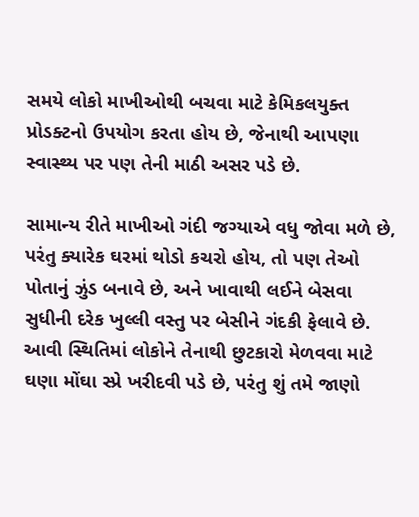સમયે લોકો માખીઓથી બચવા માટે કેમિકલયુક્ત પ્રોડક્ટનો ઉપયોગ કરતા હોય છે, જેનાથી આપણા સ્વાસ્થ્ય પર પણ તેની માઠી અસર પડે છે.

સામાન્ય રીતે માખીઓ ગંદી જગ્યાએ વધુ જોવા મળે છે, પરંતુ ક્યારેક ઘરમાં થોડો કચરો હોય, તો પણ તેઓ પોતાનું ઝુંડ બનાવે છે, અને ખાવાથી લઈને બેસવા સુધીની દરેક ખુલ્લી વસ્તુ પર બેસીને ગંદકી ફેલાવે છે.
આવી સ્થિતિમાં લોકોને તેનાથી છુટકારો મેળવવા માટે ઘણા મોંઘા સ્પ્રે ખરીદવી પડે છે, પરંતુ શું તમે જાણો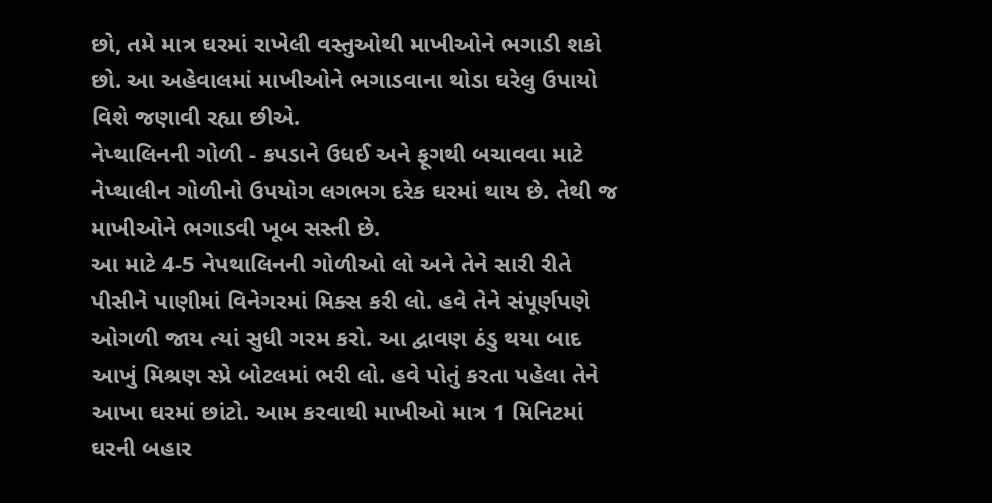છો, તમે માત્ર ઘરમાં રાખેલી વસ્તુઓથી માખીઓને ભગાડી શકો છો. આ અહેવાલમાં માખીઓને ભગાડવાના થોડા ઘરેલુ ઉપાયો વિશે જણાવી રહ્યા છીએ.
નેપ્થાલિનની ગોળી - કપડાને ઉધઈ અને ફૂગથી બચાવવા માટે નેપ્થાલીન ગોળીનો ઉપયોગ લગભગ દરેક ઘરમાં થાય છે. તેથી જ માખીઓને ભગાડવી ખૂબ સસ્તી છે.
આ માટે 4-5 નેપથાલિનની ગોળીઓ લો અને તેને સારી રીતે પીસીને પાણીમાં વિનેગરમાં મિક્સ કરી લો. હવે તેને સંપૂર્ણપણે ઓગળી જાય ત્યાં સુધી ગરમ કરો. આ દ્વાવણ ઠંડુ થયા બાદ આખું મિશ્રણ સ્પ્રે બોટલમાં ભરી લો. હવે પોતું કરતા પહેલા તેને આખા ઘરમાં છાંટો. આમ કરવાથી માખીઓ માત્ર 1 મિનિટમાં ઘરની બહાર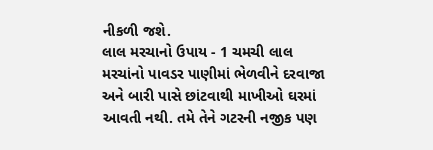નીકળી જશે.
લાલ મરચાનો ઉપાય - 1 ચમચી લાલ મરચાંનો પાવડર પાણીમાં ભેળવીને દરવાજા અને બારી પાસે છાંટવાથી માખીઓ ઘરમાં આવતી નથી. તમે તેને ગટરની નજીક પણ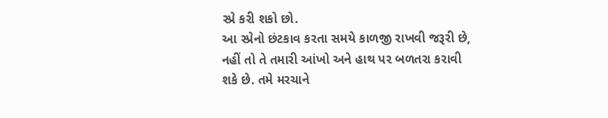સ્પ્રે કરી શકો છો.
આ સ્પ્રેનો છંટકાવ કરતા સમયે કાળજી રાખવી જરૂરી છે, નહીં તો તે તમારી આંખો અને હાથ પર બળતરા કરાવી શકે છે. તમે મરચાને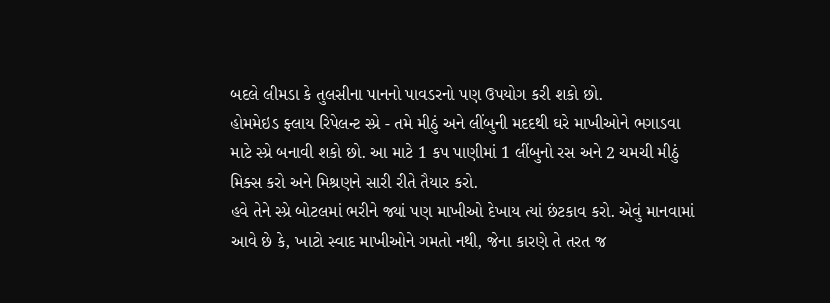બદલે લીમડા કે તુલસીના પાનનો પાવડરનો પણ ઉપયોગ કરી શકો છો.
હોમમેઇડ ફ્લાય રિપેલન્ટ સ્પ્રે - તમે મીઠું અને લીંબુની મદદથી ઘરે માખીઓને ભગાડવા માટે સ્પ્રે બનાવી શકો છો. આ માટે 1 કપ પાણીમાં 1 લીંબુનો રસ અને 2 ચમચી મીઠું મિક્સ કરો અને મિશ્રણને સારી રીતે તૈયાર કરો.
હવે તેને સ્પ્રે બોટલમાં ભરીને જ્યાં પણ માખીઓ દેખાય ત્યાં છંટકાવ કરો. એવું માનવામાં આવે છે કે, ખાટો સ્વાદ માખીઓને ગમતો નથી, જેના કારણે તે તરત જ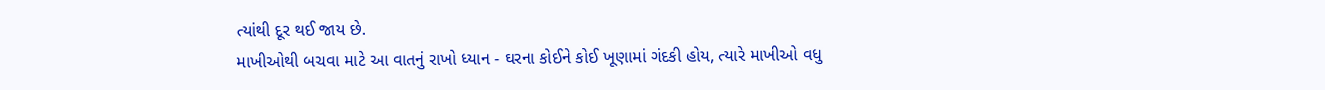ત્યાંથી દૂર થઈ જાય છે.
માખીઓથી બચવા માટે આ વાતનું રાખો ધ્યાન - ઘરના કોઈને કોઈ ખૂણામાં ગંદકી હોય, ત્યારે માખીઓ વધુ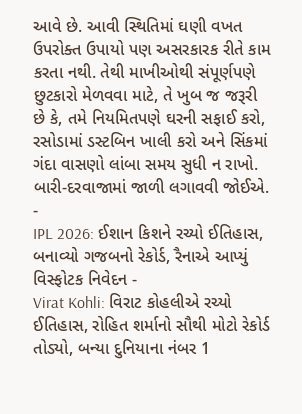આવે છે. આવી સ્થિતિમાં ઘણી વખત ઉપરોક્ત ઉપાયો પણ અસરકારક રીતે કામ કરતા નથી. તેથી માખીઓથી સંપૂર્ણપણે છુટકારો મેળવવા માટે, તે ખુબ જ જરૂરી છે કે, તમે નિયમિતપણે ઘરની સફાઈ કરો, રસોડામાં ડસ્ટબિન ખાલી કરો અને સિંકમાં ગંદા વાસણો લાંબા સમય સુધી ન રાખો. બારી-દરવાજામાં જાળી લગાવવી જોઈએ.
-
IPL 2026: ઈશાન કિશને રચ્યો ઈતિહાસ, બનાવ્યો ગજબનો રેકોર્ડ, રૈનાએ આપ્યું વિસ્ફોટક નિવેદન -
Virat Kohli: વિરાટ કોહલીએ રચ્યો ઈતિહાસ, રોહિત શર્માનો સૌથી મોટો રેકોર્ડ તોડ્યો, બન્યા દુનિયાના નંબર 1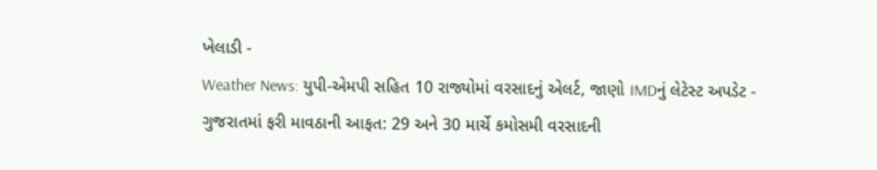ખેલાડી -
Weather News: યુપી-એમપી સહિત 10 રાજ્યોમાં વરસાદનું એલર્ટ, જાણો IMDનું લેટેસ્ટ અપડેટ -
ગુજરાતમાં ફરી માવઠાની આફત: 29 અને 30 માર્ચે કમોસમી વરસાદની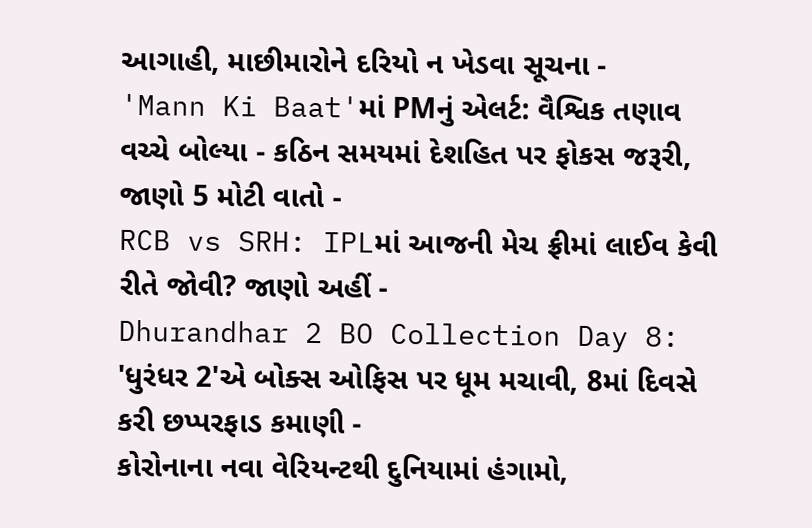આગાહી, માછીમારોને દરિયો ન ખેડવા સૂચના -
'Mann Ki Baat'માં PMનું એલર્ટ: વૈશ્વિક તણાવ વચ્ચે બોલ્યા - કઠિન સમયમાં દેશહિત પર ફોકસ જરૂરી, જાણો 5 મોટી વાતો -
RCB vs SRH: IPLમાં આજની મેચ ફ્રીમાં લાઈવ કેવી રીતે જોવી? જાણો અહીં -
Dhurandhar 2 BO Collection Day 8: 'ધુરંધર 2'એ બોક્સ ઓફિસ પર ધૂમ મચાવી, 8માં દિવસે કરી છપ્પરફાડ કમાણી -
કોરોનાના નવા વેરિયન્ટથી દુનિયામાં હંગામો,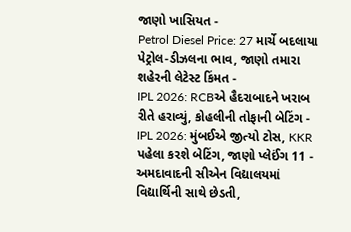જાણો ખાસિયત -
Petrol Diesel Price: 27 માર્ચે બદલાયા પેટ્રોલ-ડીઝલના ભાવ, જાણો તમારા શહેરની લેટેસ્ટ કિંમત -
IPL 2026: RCBએ હૈદરાબાદને ખરાબ રીતે હરાવ્યું, કોહલીની તોફાની બેટિંગ -
IPL 2026: મુંબઈએ જીત્યો ટોસ, KKR પહેલા કરશે બેટિંગ, જાણો પ્લેઈંગ 11 -
અમદાવાદની સીએન વિદ્યાલયમાં વિદ્યાર્થિની સાથે છેડતી,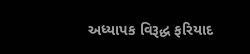અધ્યાપક વિરૂદ્ધ ફરિયાદ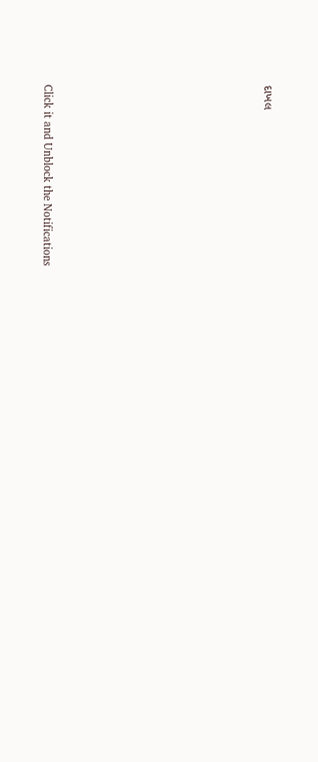દાખલ









Click it and Unblock the Notifications